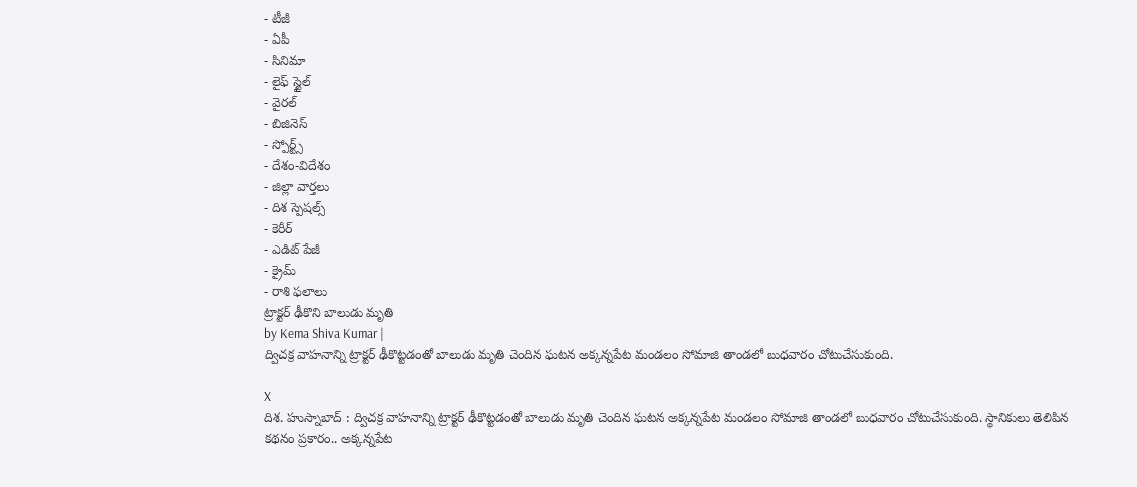- టీజీ
- ఏపీ
- సినిమా
- లైఫ్ స్టైల్
- వైరల్
- బిజినెస్
- స్పోర్ట్స్
- దేశం-విదేశం
- జిల్లా వార్తలు
- దిశ స్పెషల్స్
- కెరీర్
- ఎడిట్ పేజీ
- క్రైమ్
- రాశి ఫలాలు
ట్రాక్టర్ ఢీకొని బాలుడు మృతి
by Kema Shiva Kumar |
ద్విచక్ర వాహనాన్ని ట్రాక్టర్ ఢీకొట్టడంతో బాలుడు మృతి చెందిన ఘటన అక్కన్నపేట మండలం సోమాజి తాండలో బుధవారం చోటుచేసుకుంది.

X
దిశ. హుస్నాబాద్ : ద్విచక్ర వాహనాన్ని ట్రాక్టర్ ఢీకొట్టడంతో బాలుడు మృతి చెందిన ఘటన అక్కన్నపేట మండలం సోమాజి తాండలో బుధవారం చోటుచేసుకుంది. స్థానికులు తెలిపిన కథనం ప్రకారం.. అక్కన్నపేట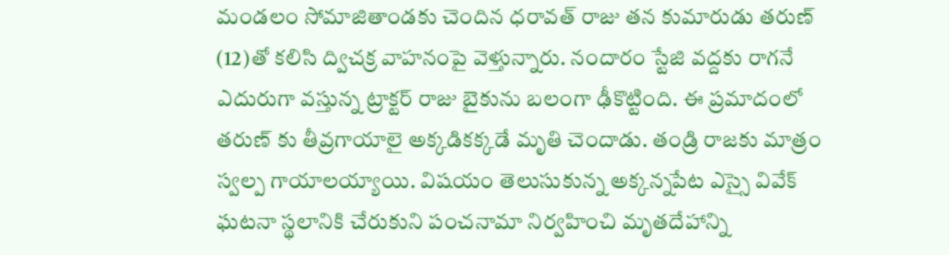మండలం సోమాజితాండకు చెందిన ధరావత్ రాజు తన కుమారుడు తరుణ్ (12)తో కలిసి ద్విచక్ర వాహనంపై వెళ్తున్నారు. నందారం స్టేజి వద్దకు రాగనే ఎదురుగా వస్తున్న ట్రాక్టర్ రాజు బైకును బలంగా ఢీకొట్టింది. ఈ ప్రమాదంలో తరుణ్ కు తీవ్రగాయాలై అక్కడికక్కడే మృతి చెందాడు. తండ్రి రాజకు మాత్రం స్వల్ప గాయాలయ్యాయి. విషయం తెలుసుకున్న అక్కన్నపేట ఎస్సై వివేక్ ఘటనా స్థలానికి చేరుకుని పంచనామా నిర్వహించి మృతదేహాన్ని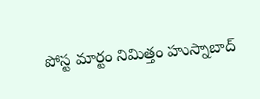పోస్ట మార్టం నిమిత్తం హుస్నాబాద్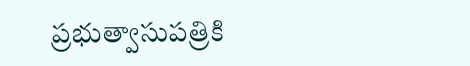ప్రభుత్వాసుపత్రికి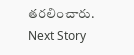తరలించారు.
Next Story